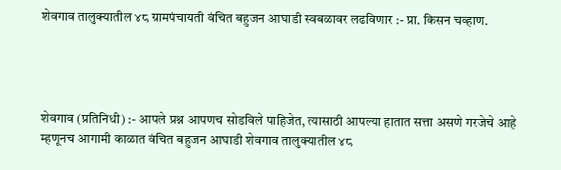शेवगाव तालुक्यातील ४८ ग्रामपंचायती वंचित बहुजन आघाडी स्वबळावर लढविणार :- प्रा. किसन चव्हाण.




शेवगाव (प्रतिनिधी) :- आपले प्रश्न आपणच सोडविले पाहिजेत, त्यासाठी आपल्या हातात सत्ता असणे गरजेचे आहे म्हणूनच आगामी काळात वंचित बहुजन आघाडी शेवगाव तालुक्यातील ४८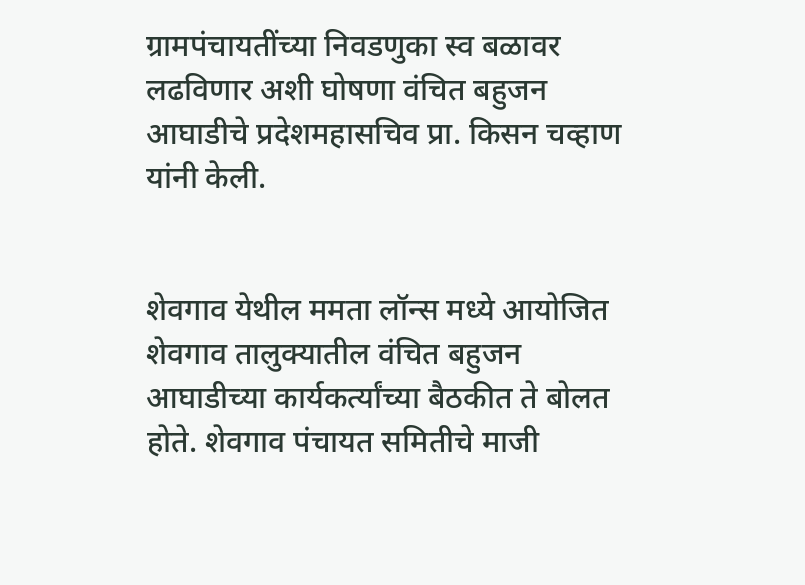ग्रामपंचायतींच्या निवडणुका स्व बळावर लढविणार अशी घोषणा वंचित बहुजन आघाडीचे प्रदेशमहासचिव प्रा. किसन चव्हाण यांनी केली.


शेवगाव येथील ममता लॉन्स मध्ये आयोजित शेवगाव तालुक्यातील वंचित बहुजन आघाडीच्या कार्यकर्त्यांच्या बैठकीत ते बोलत होते. शेवगाव पंचायत समितीचे माजी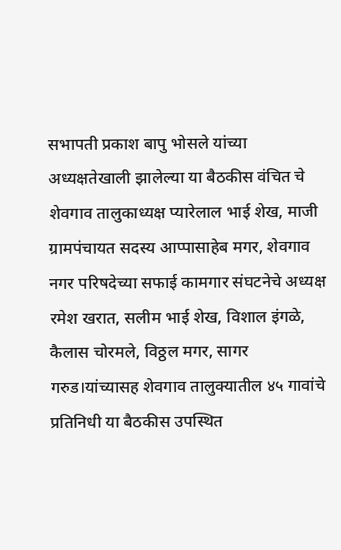सभापती प्रकाश बापु भोसले यांच्या अध्यक्षतेखाली झालेल्या या बैठकीस वंचित चे शेवगाव तालुकाध्यक्ष प्यारेलाल भाई शेख, माजी ग्रामपंचायत सदस्य आप्पासाहेब मगर, शेवगाव नगर परिषदेच्या सफाई कामगार संघटनेचे अध्यक्ष रमेश खरात, सलीम भाई शेख, विशाल इंगळे, कैलास चोरमले, विठ्ठल मगर, सागर गरुड।यांच्यासह शेवगाव तालुक्यातील ४५ गावांचे प्रतिनिधी या बैठकीस उपस्थित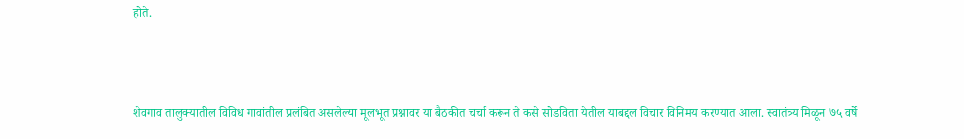होते.



शेवगाव तालुक्यातील विविध गावांतील प्रलंबित असलेल्या मूलभूत प्रश्नावर या बैठकीत चर्चा करून ते कसे सोडविता येतील याबद्दल विचार विनिमय करण्यात आला. स्वातंत्र्य मिळून ७५ वर्षे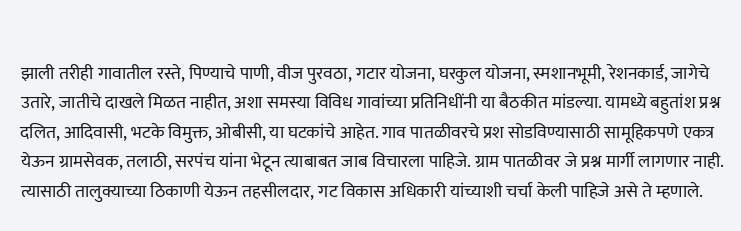झाली तरीही गावातील रस्ते, पिण्याचे पाणी, वीज पुरवठा, गटार योजना, घरकुल योजना, स्मशानभूमी, रेशनकार्ड, जागेचे उतारे, जातीचे दाखले मिळत नाहीत, अशा समस्या विविध गावांच्या प्रतिनिधींनी या बैठकीत मांडल्या. यामध्ये बहुतांश प्रश्न दलित, आदिवासी, भटके विमुक्त, ओबीसी, या घटकांचे आहेत. गाव पातळीवरचे प्रश सोडविण्यासाठी सामूहिकपणे एकत्र येऊन ग्रामसेवक, तलाठी, सरपंच यांना भेटून त्याबाबत जाब विचारला पाहिजे. ग्राम पातळीवर जे प्रश्न मार्गी लागणार नाही. त्यासाठी तालुक्याच्या ठिकाणी येऊन तहसीलदार, गट विकास अधिकारी यांच्याशी चर्चा केली पाहिजे असे ते म्हणाले.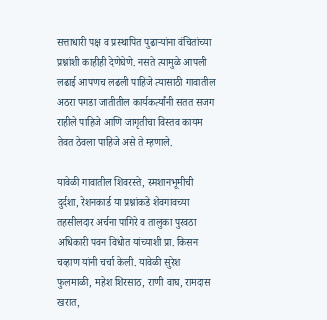सत्ताधारी पक्ष व प्रस्थापित पुढाऱ्यांना वंचितांच्या प्रश्नांशी काहीही देणेघेणे. नसते त्यामुळे आपली लढाई आपणच लढली पाहिजे त्यासाठी गावातील अठरा पगडा जातीतील कार्यकर्त्यांनी सतत सजग राहीले पाहिजे आणि जागृतीचा विस्तव कायम तेवत ठेवला पाहिजे असे ते म्हणाले.

यावेळी गावातील शिवरस्ते, स्मशानभूमीची दुर्दशा, रेशनकार्ड या प्रश्नांकडे शेवगावच्या तहसीलदार अर्चना पागिरे व तालुका पुरवठा अधिकारी पवन विधोत यांच्याशी प्रा. किसन चव्हाण यांनी चर्चा केली. यावेळी सुरेश फुलमाळी, महेश शिरसाठ, राणी वाघ, रामदास खरात,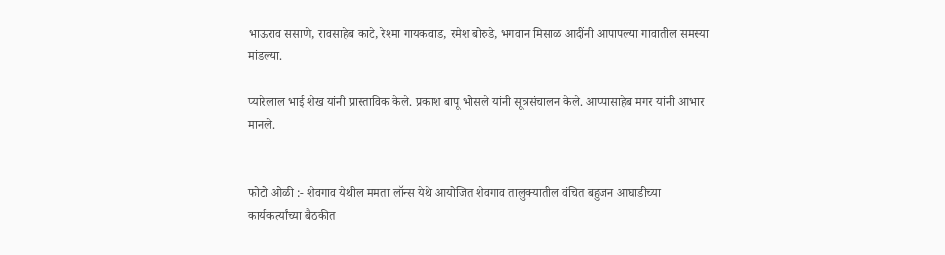भाऊराव ससाणे, रावसाहेब काटे, रेश्मा गायकवाड, रमेश बोरुडे, भगवान मिसाळ आदींनी आपापल्या गावातील समस्या मांडल्या.

प्यारेलाल भाई शेख यांनी प्रास्ताविक केले. प्रकाश बापू भोसले यांनी सूत्रसंचालन केले. आप्पासाहेब मगर यांनी आभार मानले.


फोटो ओळी :- शेवगाव येथील ममता लॉन्स येथे आयोजित शेवगाव तालुक्यातील वंचित बहुजन आघाडीच्या कार्यकर्त्यांच्या बैठकीत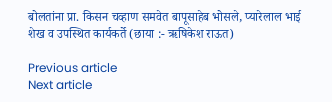बोलतांना प्रा. किसन चव्हाण समवेत बापूसाहेब भोसले, प्यारेलाल भाई शेख व उपस्थित कार्यकर्ते (छाया :- ऋषिकेश राऊत)

Previous article
Next article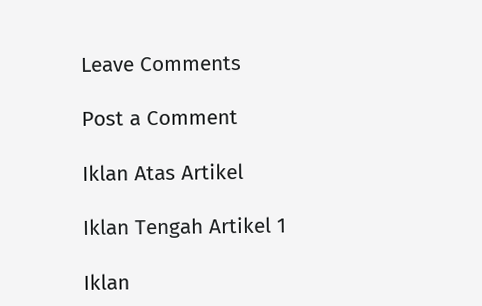Leave Comments

Post a Comment

Iklan Atas Artikel

Iklan Tengah Artikel 1

Iklan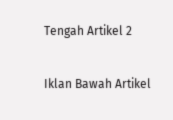Tengah Artikel 2

Iklan Bawah Artikel